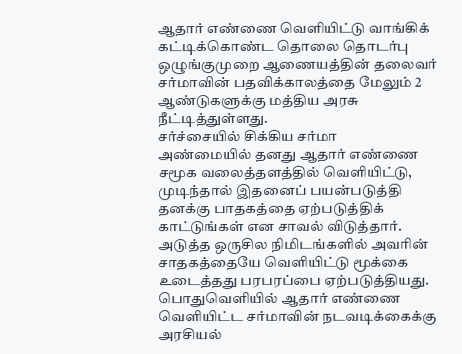ஆதார் எண்ணை வெளியிட்டு வாங்கிக் கட்டிக்கொண்ட தொலை தொடர்பு ஒழுங்குமுறை ஆணையத்தின் தலைவர் சர்மாவின் பதவிக்காலத்தை மேலும் 2 ஆண்டுகளுக்கு மத்திய அரசு நீட்டித்துள்ளது.
சர்ச்சையில் சிக்கிய சர்மா
அண்மையில் தனது ஆதார் எண்ணை சமூக வலைத்தளத்தில் வெளியிட்டு, முடிந்தால் இதனைப் பயன்படுத்தி தனக்கு பாதகத்தை ஏற்படுத்திக் காட்டுங்கள் என சாவல் விடுத்தார். அடுத்த ஒருசில நிமிடங்களில் அவரின் சாதகத்தையே வெளியிட்டு மூக்கை உடைத்தது பரபரப்பை ஏற்படுத்தியது. பொதுவெளியில் ஆதார் எண்ணை வெளியிட்ட சர்மாவின் நடவடிக்கைக்கு அரசியல்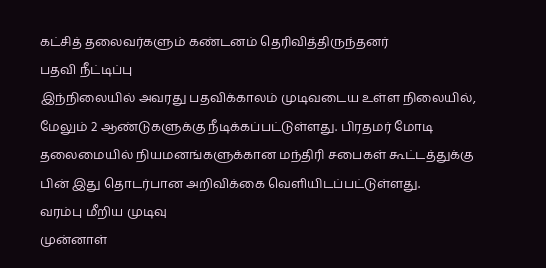கட்சித் தலைவர்களும் கண்டனம் தெரிவித்திருந்தனர்
பதவி நீட்டிப்பு
இந்நிலையில் அவரது பதவிக்காலம் முடிவடைய உள்ள நிலையில், மேலும் 2 ஆண்டுகளுக்கு நீடிக்கப்பட்டுள்ளது. பிரதமர் மோடி தலைமையில் நியமனங்களுக்கான மந்திரி சபைகள் கூட்டத்துக்கு பின் இது தொடர்பான அறிவிக்கை வெளியிடப்பட்டுள்ளது.
வரம்பு மீறிய முடிவு
முன்னாள்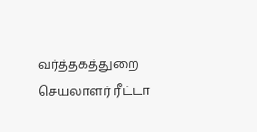வர்த்தகத்துறை செயலாளர் ரீட்டா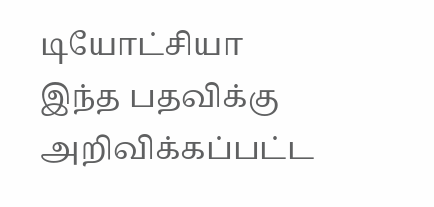டியோட்சியா இந்த பதவிக்கு அறிவிக்கப்பட்ட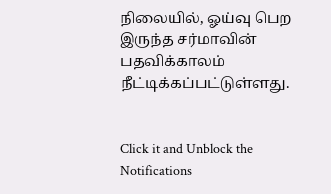நிலையில், ஓய்வு பெற இருந்த சர்மாவின் பதவிக்காலம் நீட்டிக்கப்பட்டுள்ளது.


Click it and Unblock the Notifications